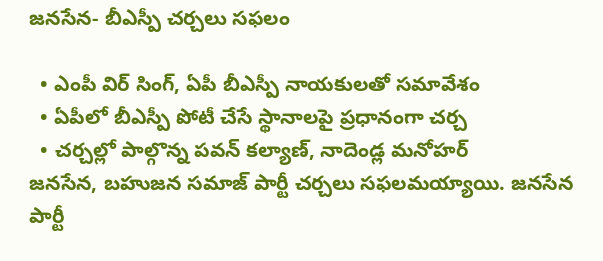జనసేన- బీఎస్పీ చర్చలు సఫలం

  • ఎంపీ విర్‌ సింగ్, ఏపీ బీఎస్పీ నాయకులతో సమావేశం
  • ఏపీలో బీఎస్పీ పోటీ చేసే స్థానాల‌పై ప్ర‌ధానంగా చ‌ర్చ
  • చర్చల్లో పాల్గొన్న పవన్ కల్యాణ్, నాదెండ్ల మనోహర్
జనసేన, బహుజన సమాజ్ పార్టీ చర్చలు సఫలమయ్యాయి. జనసేన పార్టీ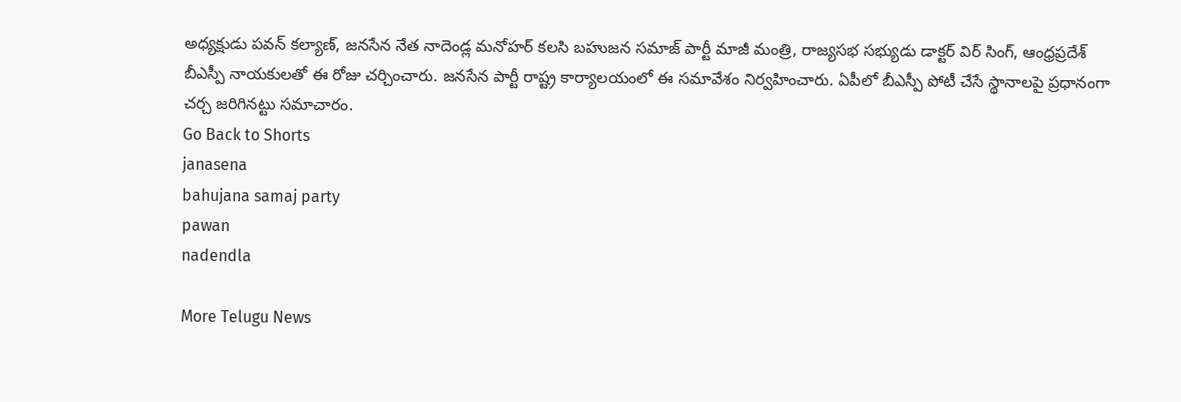అధ్యక్షుడు పవన్ కల్యాణ్, జనసేన నేత నాదెండ్ల మనోహర్ కలసి బహుజన సమాజ్ పార్టీ మాజీ మంత్రి, రాజ్యసభ సభ్యుడు డాక్టర్ విర్‌ సింగ్, ఆంధ్రప్రదేశ్ బీఎస్పీ నాయకులతో ఈ రోజు చర్చించారు. జనసేన పార్టీ రాష్ట్ర కార్యాలయంలో ఈ సమావేశం నిర్వహించారు. ఏపీలో బీఎస్పీ పోటీ చేసే స్థానాల‌పై ప్ర‌ధానంగా చ‌ర్చ జ‌రిగినట్టు సమాచారం.
Go Back to Shorts
janasena
bahujana samaj party
pawan
nadendla

More Telugu News